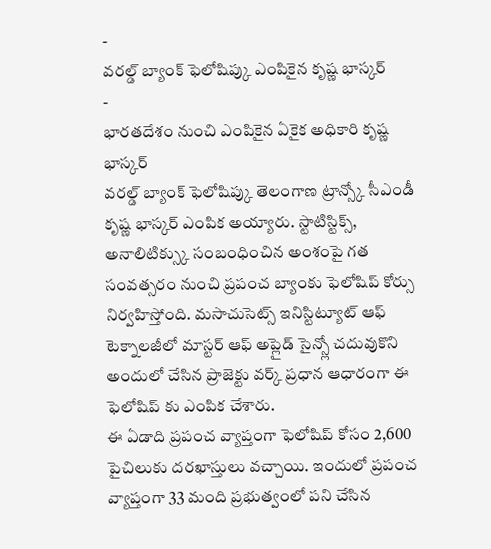-
వరల్డ్ బ్యాంక్ ఫెలోషిప్కు ఎంపికైన కృష్ణ భాస్కర్
-
భారతదేశం నుంచి ఎంపికైన ఏకైక అధికారి కృష్ణ భాస్కర్
వరల్డ్ బ్యాంక్ ఫెలోషిప్కు తెలంగాణ ట్రాన్స్కో సీఎండీ కృష్ణ భాస్కర్ ఎంపిక అయ్యారు. స్టాటిస్టిక్స్, అనాలిటిక్స్కు సంబంధించిన అంశంపై గత సంవత్సరం నుంచి ప్రపంచ బ్యాంకు ఫెలోషిప్ కోర్సు నిర్వహిస్తోంది. మసాచుసెట్స్ ఇనిస్టిట్యూట్ ఆఫ్ టెక్నాలజీలో మాస్టర్ ఆఫ్ అప్లైడ్ సైన్స్లో చదువుకొని అందులో చేసిన ప్రాజెక్టు వర్క్ ప్రధాన ఆధారంగా ఈ ఫెలోషిప్ కు ఎంపిక చేశారు.
ఈ ఏడాది ప్రపంచ వ్యాప్తంగా ఫెలోషిప్ కోసం 2,600 పైచిలుకు దరఖాస్తులు వచ్చాయి. ఇందులో ప్రపంచ వ్యాప్తంగా 33 మంది ప్రభుత్వంలో పని చేసిన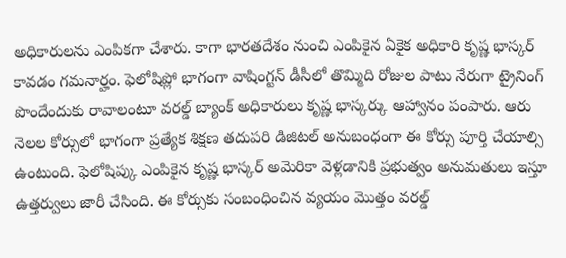అధికారులను ఎంపికగా చేశారు. కాగా భారతదేశం నుంచి ఎంపికైన ఏకైక అధికారి కృష్ణ భాస్కర్ కావడం గమనార్హం. ఫెలోషిప్లో భాగంగా వాషింగ్టన్ డీసీలో తొమ్మిది రోజుల పాటు నేరుగా ట్రైనింగ్ పొందేందుకు రావాలంటూ వరల్డ్ బ్యాంక్ అధికారులు కృష్ణ భాస్కర్కు ఆహ్వానం పంపారు. ఆరు నెలల కోర్సులో భాగంగా ప్రత్యేక శిక్షణ తదుపరి డిజిటల్ అనుబంధంగా ఈ కోర్సు పూర్తి చేయాల్సి ఉంటుంది. ఫెలోషిప్కు ఎంపికైన కృష్ణ భాస్కర్ అమెరికా వెళ్లడానికి ప్రభుత్వం అనుమతులు ఇస్తూ ఉత్తర్వులు జారీ చేసింది. ఈ కోర్సుకు సంబంధించిన వ్యయం మొత్తం వరల్డ్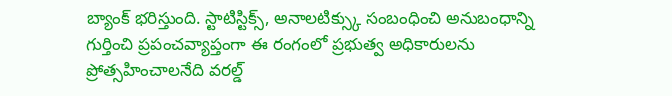బ్యాంక్ భరిస్తుంది. స్టాటిస్టిక్స్, అనాలటిక్స్కు సంబంధించి అనుబంధాన్ని గుర్తించి ప్రపంచవ్యాప్తంగా ఈ రంగంలో ప్రభుత్వ అధికారులను ప్రోత్సహించాలనేది వరల్డ్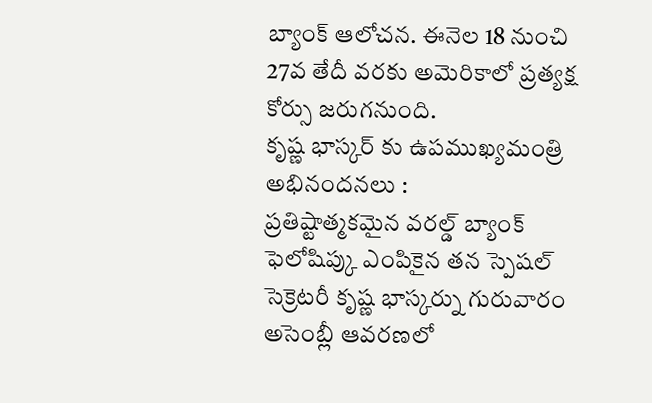బ్యాంక్ ఆలోచన. ఈనెల 18 నుంచి 27వ తేదీ వరకు అమెరికాలో ప్రత్యక్ష కోర్సు జరుగనుంది.
కృష్ణ భాస్కర్ కు ఉపముఖ్యమంత్రి అభినందనలు :
ప్రతిష్టాత్మకమైన వరల్డ్ బ్యాంక్ ఫెలోషిప్కు ఎంపికైన తన స్పెషల్ సెక్రెటరీ కృష్ణ భాస్కర్ను గురువారం అసెంబ్లీ ఆవరణలో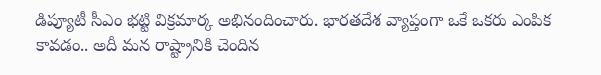డిప్యూటీ సీఎం భట్టి విక్రమార్క అభినందించారు. భారతదేశ వ్యాప్తంగా ఒకే ఒకరు ఎంపిక కావడం.. అదీ మన రాష్ట్రానికి చెందిన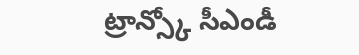ట్రాన్స్కో సీఎండీ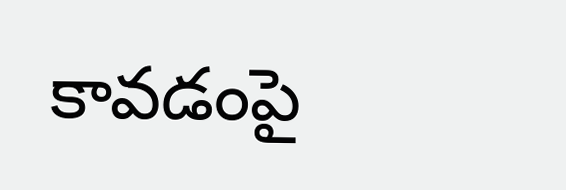కావడంపై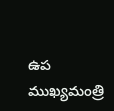ఉప ముఖ్యమంత్రి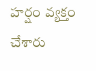హర్షం వ్యక్తం చేశారు